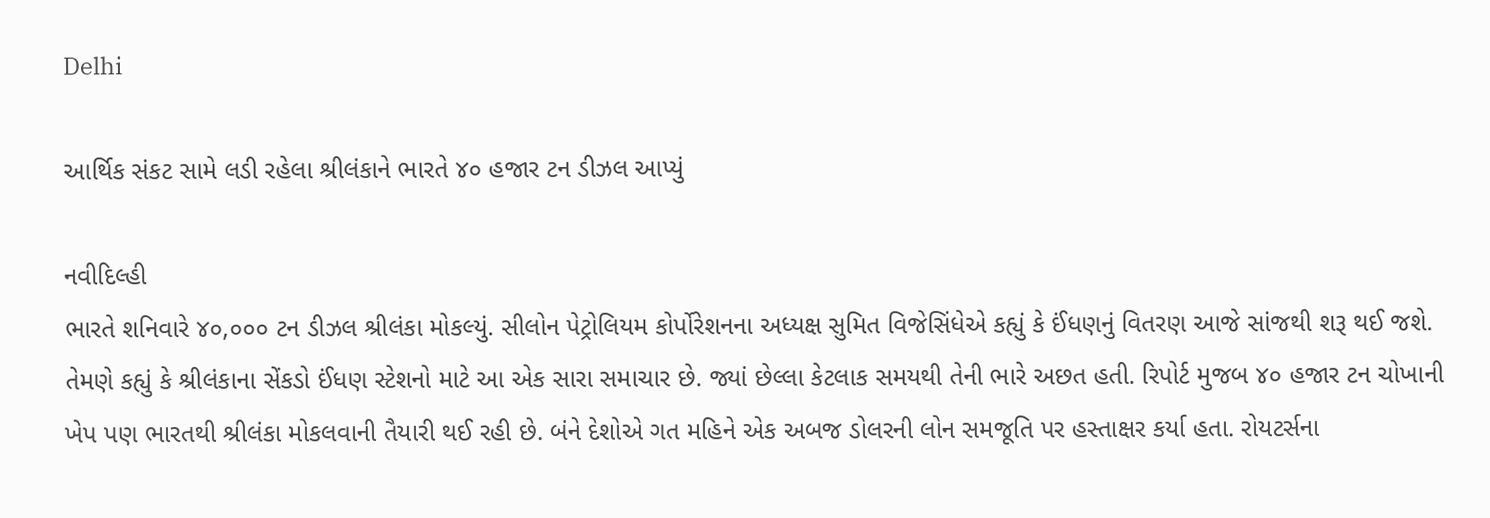Delhi

આર્થિક સંકટ સામે લડી રહેલા શ્રીલંકાને ભારતે ૪૦ હજાર ટન ડીઝલ આપ્યું

નવીદિલ્હી
ભારતે શનિવારે ૪૦,૦૦૦ ટન ડીઝલ શ્રીલંકા મોકલ્યું. સીલોન પેટ્રોલિયમ કોર્પોરેશનના અધ્યક્ષ સુમિત વિજેસિંધેએ કહ્યું કે ઈંધણનું વિતરણ આજે સાંજથી શરૂ થઈ જશે. તેમણે કહ્યું કે શ્રીલંકાના સેંકડો ઈંધણ સ્ટેશનો માટે આ એક સારા સમાચાર છે. જ્યાં છેલ્લા કેટલાક સમયથી તેની ભારે અછત હતી. રિપોર્ટ મુજબ ૪૦ હજાર ટન ચોખાની ખેપ પણ ભારતથી શ્રીલંકા મોકલવાની તૈયારી થઈ રહી છે. બંને દેશોએ ગત મહિને એક અબજ ડોલરની લોન સમજૂતિ પર હસ્તાક્ષર કર્યા હતા. રોયટર્સના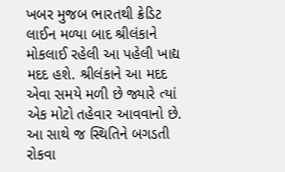ખબર મુજબ ભારતથી ક્રેડિટ લાઈન મળ્યા બાદ શ્રીલંકાને મોકલાઈ રહેલી આ પહેલી ખાદ્ય મદદ હશે. શ્રીલંકાને આ મદદ એવા સમયે મળી છે જ્યારે ત્યાં એક મોટો તહેવાર આવવાનો છે. આ સાથે જ સ્થિતિને બગડતી રોકવા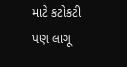માટે કટોકટી પણ લાગૂ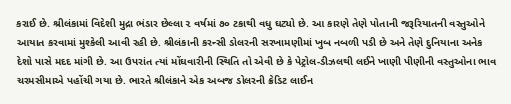કરાઈ છે. શ્રીલંકામાં વિદેશી મુદ્રા ભંડાર છેલ્લા ૨ વર્ષમાં ૭૦ ટકાથી વધુ ઘટ્યો છે. આ કારણે તેણે પોતાની જરૂરિયાતની વસ્તુઓને આયાત કરવામાં મુશ્કેલી આવી રહી છે. શ્રીલંકાની કરન્સી ડોલરની સરખામણીમાં ખુબ નબળી પડી છે અને તેણે દુનિયાના અનેક દેશો પાસે મદદ માંગી છે. આ ઉપરાંત ત્યાં મોંઘવારીની સ્થિતિ તો એવી છે કે પેટ્રોલ-ડીઝલથી લઈને ખાણી પીણીની વસ્તુઓના ભાવ ચરમસીમાએ પહોંચી ગયા છે. ભારતે શ્રીલંકાને એક અબજ ડોલરની ક્રેડિટ લાઈન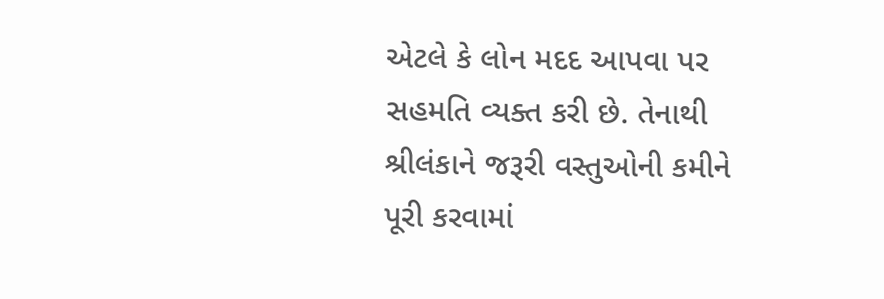એટલે કે લોન મદદ આપવા પર સહમતિ વ્યક્ત કરી છે. તેનાથી શ્રીલંકાને જરૂરી વસ્તુઓની કમીને પૂરી કરવામાં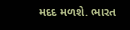મદદ મળશે. ભારત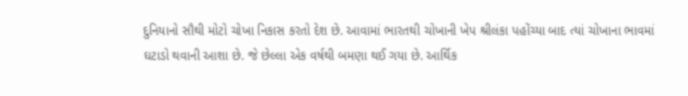દુનિયાનો સૌથી મોટો ચોખા નિકાસ કરતો દેશ છે. આવામાં ભારતથી ચોખાની ખેપ શ્રીલંકા પહોંચ્યા બાદ ત્યાં ચોખાના ભાવમાં ઘટાડો થવાની આશા છે. જે છેલ્લા એક વર્ષથી બમણા થઈ ગયા છે. આર્થિક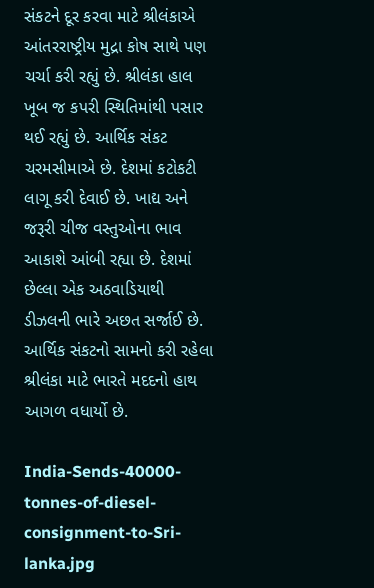સંકટને દૂર કરવા માટે શ્રીલંકાએ આંતરરાષ્ટ્રીય મુદ્રા કોષ સાથે પણ ચર્ચા કરી રહ્યું છે. શ્રીલંકા હાલ ખૂબ જ કપરી સ્થિતિમાંથી પસાર થઈ રહ્યું છે. આર્થિક સંકટ ચરમસીમાએ છે. દેશમાં કટોકટી લાગૂ કરી દેવાઈ છે. ખાદ્ય અને જરૂરી ચીજ વસ્તુઓના ભાવ આકાશે આંબી રહ્યા છે. દેશમાં છેલ્લા એક અઠવાડિયાથી ડીઝલની ભારે અછત સર્જાઈ છે. આર્થિક સંકટનો સામનો કરી રહેલા શ્રીલંકા માટે ભારતે મદદનો હાથ આગળ વધાર્યો છે.

India-Sends-40000-tonnes-of-diesel-consignment-to-Sri-lanka.jpg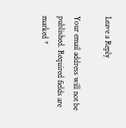Leave a Reply

Your email address will not be published. Required fields are marked *